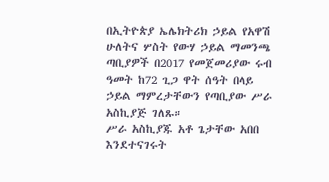በኢትዮጵያ ኤሌክትሪክ ኃይል የአዋሽ ሁለትና ሦስት የውሃ ኃይል ማመንጫ ጣቢያዎች በ2017 የመጀመሪያው ሩብ ዓመት ከ72 ጊጋ ዋት ሰዓት በላይ ኃይል ማምረታቸውን የጣቢያው ሥራ አስኪያጅ ገለጹ።
ሥራ አስኪያጁ አቶ ጌታቸው አበበ እንደተናገሩት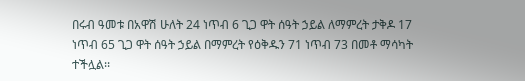በሩብ ዓመቱ በአዋሽ ሁለት 24 ነጥብ 6 ጊጋ ዋት ሰዓት ኃይል ለማምረት ታቅዶ 17 ነጥብ 65 ጊጋ ዋት ሰዓት ኃይል በማምረት የዕቅዱን 71 ነጥብ 73 በመቶ ማሳካት ተችሏል፡፡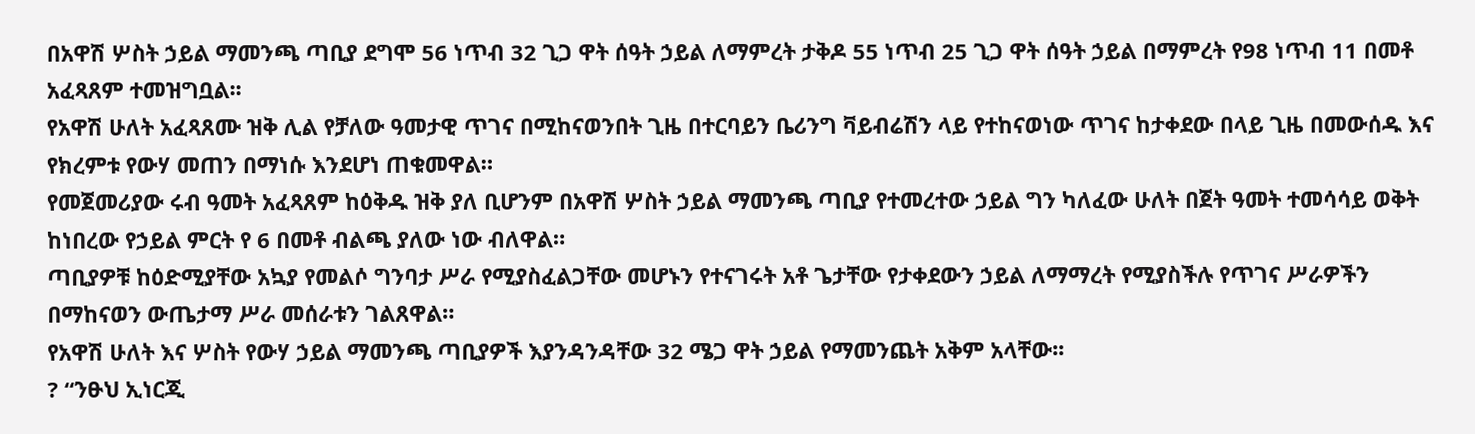በአዋሽ ሦስት ኃይል ማመንጫ ጣቢያ ደግሞ 56 ነጥብ 32 ጊጋ ዋት ሰዓት ኃይል ለማምረት ታቅዶ 55 ነጥብ 25 ጊጋ ዋት ሰዓት ኃይል በማምረት የ98 ነጥብ 11 በመቶ አፈጻጸም ተመዝግቧል፡፡
የአዋሽ ሁለት አፈጻጸሙ ዝቅ ሊል የቻለው ዓመታዊ ጥገና በሚከናወንበት ጊዜ በተርባይን ቤሪንግ ቫይብሬሽን ላይ የተከናወነው ጥገና ከታቀደው በላይ ጊዜ በመውሰዱ እና የክረምቱ የውሃ መጠን በማነሱ እንደሆነ ጠቁመዋል።
የመጀመሪያው ሩብ ዓመት አፈጻጸም ከዕቅዱ ዝቅ ያለ ቢሆንም በአዋሽ ሦስት ኃይል ማመንጫ ጣቢያ የተመረተው ኃይል ግን ካለፈው ሁለት በጀት ዓመት ተመሳሳይ ወቅት ከነበረው የኃይል ምርት የ 6 በመቶ ብልጫ ያለው ነው ብለዋል።
ጣቢያዎቹ ከዕድሚያቸው አኳያ የመልሶ ግንባታ ሥራ የሚያስፈልጋቸው መሆኑን የተናገሩት አቶ ጌታቸው የታቀደውን ኃይል ለማማረት የሚያስችሉ የጥገና ሥራዎችን በማከናወን ውጤታማ ሥራ መሰራቱን ገልጸዋል።
የአዋሽ ሁለት እና ሦስት የውሃ ኃይል ማመንጫ ጣቢያዎች እያንዳንዳቸው 32 ሜጋ ዋት ኃይል የማመንጨት አቅም አላቸው፡፡
? “ንፁህ ኢነርጂ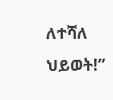ለተሻለ ህይወት!”